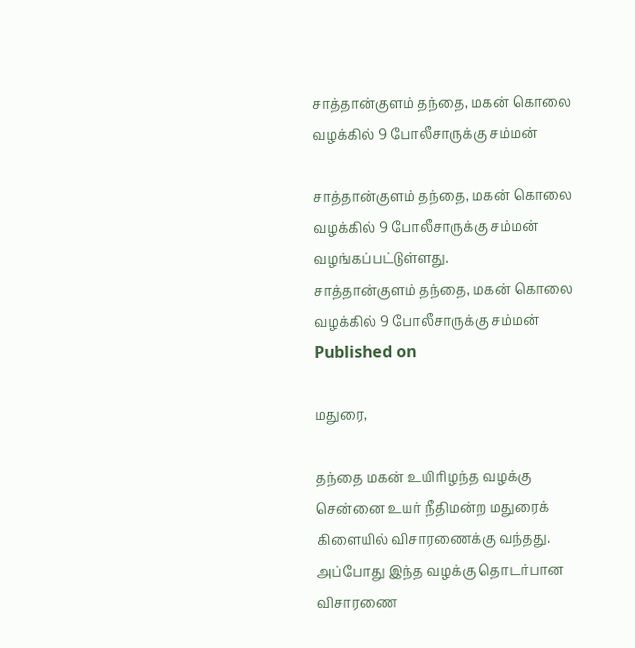சாத்தான்குளம் தந்தை, மகன் கொலை வழக்கில் 9 போலீசாருக்கு சம்மன்

சாத்தான்குளம் தந்தை, மகன் கொலை வழக்கில் 9 போலீசாருக்கு சம்மன் வழங்கப்பட்டுள்ளது.
சாத்தான்குளம் தந்தை, மகன் கொலை வழக்கில் 9 போலீசாருக்கு சம்மன்
Published on

மதுரை,

தந்தை மகன் உயிரிழந்த வழக்கு சென்னை உயர் நீதிமன்ற மதுரைக் கிளையில் விசாரணைக்கு வந்தது. அப்போது இந்த வழக்கு தொடர்பான விசாரணை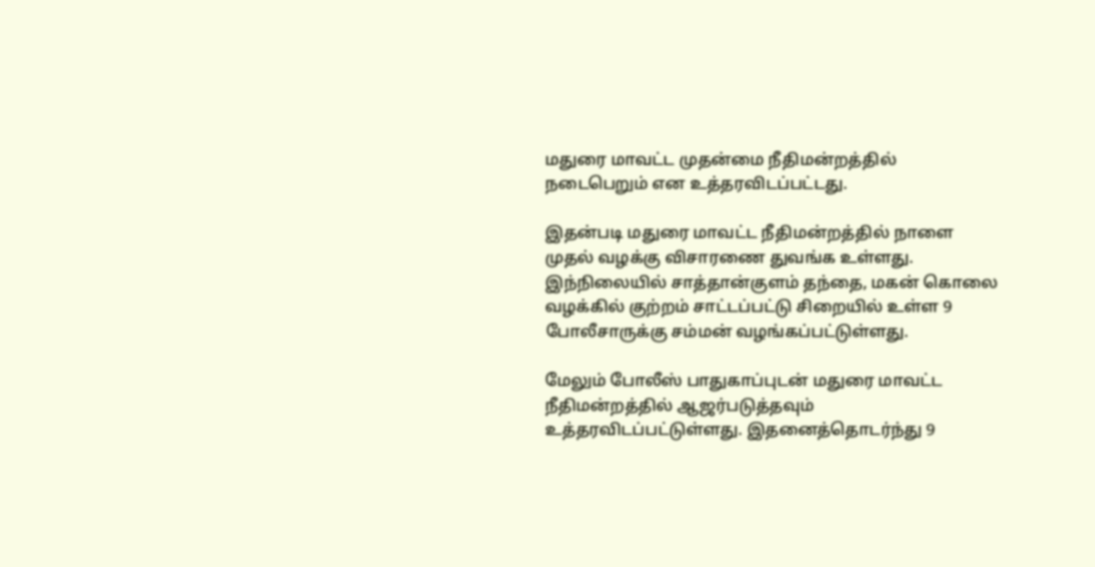மதுரை மாவட்ட முதன்மை நீதிமன்றத்தில் நடைபெறும் என உத்தரவிடப்பட்டது.

இதன்படி மதுரை மாவட்ட நீதிமன்றத்தில் நாளை முதல் வழக்கு விசாரணை துவங்க உள்ளது. இந்நிலையில் சாத்தான்குளம் தந்தை, மகன் கொலை வழக்கில் குற்றம் சாட்டப்பட்டு சிறையில் உள்ள 9 போலீசாருக்கு சம்மன் வழங்கப்பட்டுள்ளது.

மேலும் போலீஸ் பாதுகாப்புடன் மதுரை மாவட்ட நீதிமன்றத்தில் ஆஜர்படுத்தவும் உத்தரவிடப்பட்டுள்ளது. இதனைத்தொடர்ந்து 9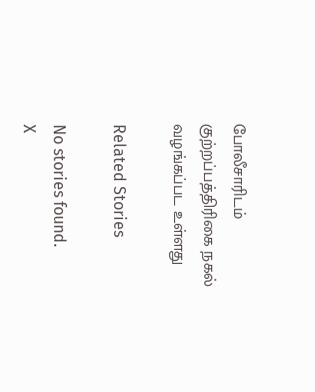போலீசாரிடம் குற்றப்பத்திரிகை நகல் வழங்கப்பட உள்ளது

Related Stories

No stories found.
X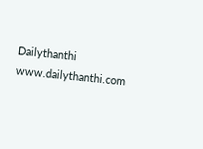Dailythanthi
www.dailythanthi.com